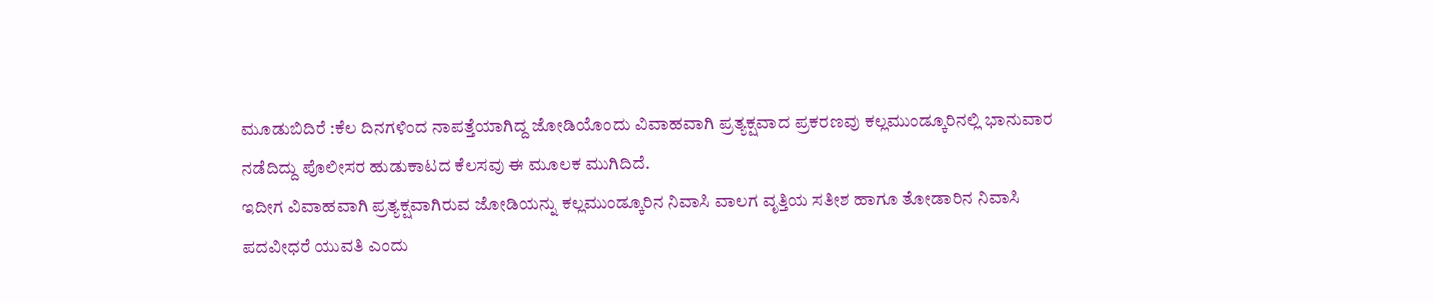ಮೂಡುಬಿದಿರೆ :ಕೆಲ ದಿನಗಳಿಂದ ನಾಪತ್ತೆಯಾಗಿದ್ದ ಜೋಡಿಯೊಂದು ವಿವಾಹವಾಗಿ ಪ್ರತ್ಯಕ್ಷವಾದ ಪ್ರಕರಣವು ಕಲ್ಲಮುಂಡ್ಕೂರಿನಲ್ಲಿ ಭಾನುವಾರ ನಡೆದಿದ್ದು ಪೊಲೀಸರ ಹುಡುಕಾಟದ ಕೆಲಸವು ಈ ಮೂಲಕ ಮುಗಿದಿದೆ.
ಇದೀಗ ವಿವಾಹವಾಗಿ ಪ್ರತ್ಯಕ್ಷವಾಗಿರುವ ಜೋಡಿಯನ್ನು ಕಲ್ಲಮುಂಡ್ಕೂರಿನ ನಿವಾಸಿ ವಾಲಗ ವೃತ್ತಿಯ ಸತೀಶ ಹಾಗೂ ತೋಡಾರಿನ ನಿವಾಸಿ ಪದವೀಧರೆ ಯುವತಿ ಎಂದು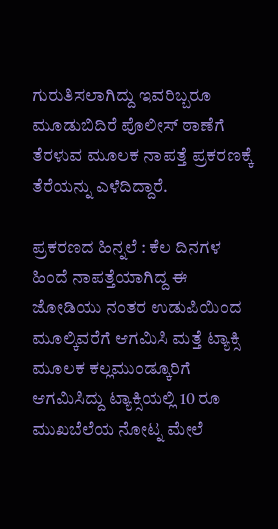ಗುರುತಿಸಲಾಗಿದ್ದು ಇವರಿಬ್ಬರೂ ಮೂಡುಬಿದಿರೆ ಪೊಲೀಸ್ ಠಾಣೆಗೆ ತೆರಳುವ ಮೂಲಕ ನಾಪತ್ತೆ ಪ್ರಕರಣಕ್ಕೆ ತೆರೆಯನ್ನು ಎಳೆದಿದ್ದಾರೆ.

ಪ್ರಕರಣದ ಹಿನ್ನಲೆ : ಕೆಲ ದಿನಗಳ ಹಿಂದೆ ನಾಪತ್ತೆಯಾಗಿದ್ದ ಈ ಜೋಡಿಯು ನಂತರ ಉಡುಪಿಯಿಂದ ಮೂಲ್ಕಿವರೆಗೆ ಆಗಮಿಸಿ ಮತ್ತೆ ಟ್ಯಾಕ್ಸಿ ಮೂಲಕ ಕಲ್ಲಮುಂಡ್ಕೂರಿಗೆ ಆಗಮಿಸಿದ್ದು ಟ್ಯಾಕ್ಸಿಯಲ್ಲಿ 10 ರೂ ಮುಖಬೆಲೆಯ ನೋಟ್ನ ಮೇಲೆ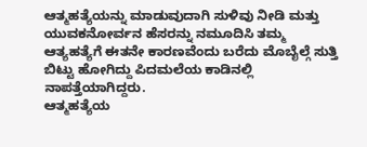ಆತ್ಮಹತ್ಯೆಯನ್ನು ಮಾಡುವುದಾಗಿ ಸುಳಿವು ನೀಡಿ ಮತ್ತು ಯುವಕನೋರ್ವನ ಹೆಸರನ್ನು ನಮೂದಿಸಿ ತಮ್ಮ ಆತ್ಯಹತ್ಯೆಗೆ ಈತನೇ ಕಾರಣವೆಂದು ಬರೆದು ಮೊಬೈಲ್ಗೆ ಸುತ್ತಿ ಬಿಟ್ಟು ಹೋಗಿದ್ದು ಪಿದಮಲೆಯ ಕಾಡಿನಲ್ಲಿ ನಾಪತ್ತೆಯಾಗಿದ್ದರು.
ಆತ್ಮಹತ್ಯೆಯ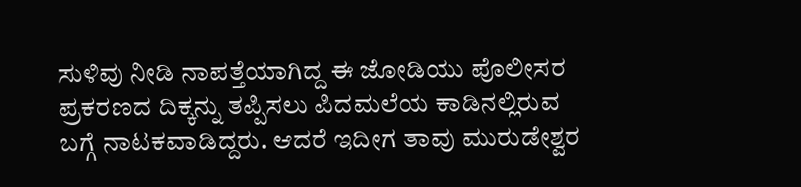ಸುಳಿವು ನೀಡಿ ನಾಪತ್ತೆಯಾಗಿದ್ದ ಈ ಜೋಡಿಯು ಪೊಲೀಸರ ಪ್ರಕರಣದ ದಿಕ್ಕನ್ನು ತಪ್ಪಿಸಲು ಪಿದಮಲೆಯ ಕಾಡಿನಲ್ಲಿರುವ ಬಗ್ಗೆ ನಾಟಕವಾಡಿದ್ದರು. ಆದರೆ ಇದೀಗ ತಾವು ಮುರುಡೇಶ್ವರ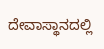ದೇವಾಸ್ಥಾನದಲ್ಲಿ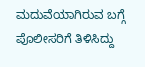ಮದುವೆಯಾಗಿರುವ ಬಗ್ಗೆ ಪೊಲೀಸರಿಗೆ ತಿಳಿಸಿದ್ದು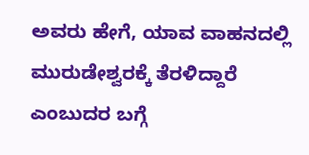ಅವರು ಹೇಗೆ, ಯಾವ ವಾಹನದಲ್ಲಿ ಮುರುಡೇಶ್ವರಕ್ಕೆ ತೆರಳಿದ್ದಾರೆ ಎಂಬುದರ ಬಗ್ಗೆ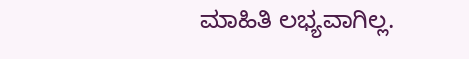ಮಾಹಿತಿ ಲಭ್ಯವಾಗಿಲ್ಲ.